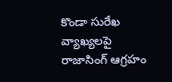కొండా సురేఖ వ్యాఖ్యలపై రాజాసింగ్ ఆగ్రహం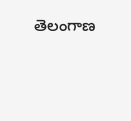తెలంగాణ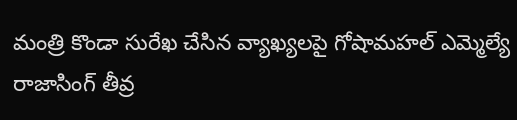మంత్రి కొండా సురేఖ చేసిన వ్యాఖ్యలపై గోషామహల్ ఎమ్మెల్యే రాజాసింగ్ తీవ్ర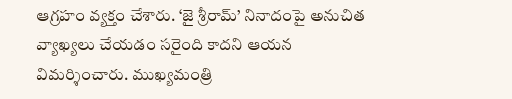ఆగ్రహం వ్యక్తం చేశారు. ‘జై శ్రీరామ్’ నినాదంపై అనుచిత వ్యాఖ్యలు చేయడం సరైంది కాదని ఆయన విమర్శించారు. ముఖ్యమంత్రి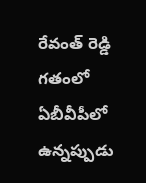రేవంత్ రెడ్డి గతంలో ఏబీవీపీలో ఉన్నప్పుడు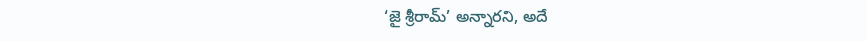‘జై శ్రీరామ్’ అన్నారని, అదే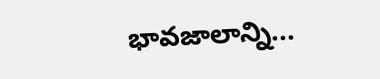భావజాలాన్ని...